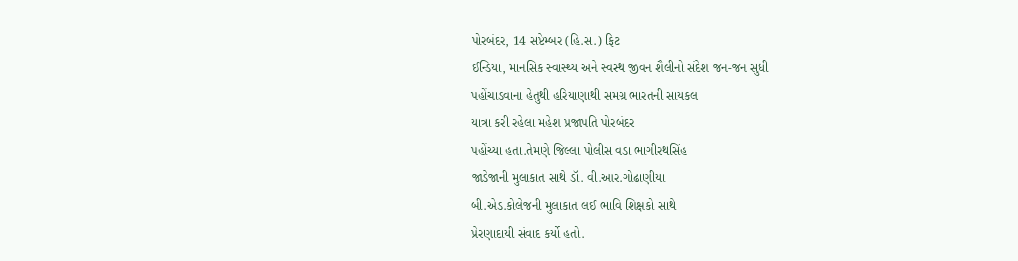પોરબંદર, 14 સપ્ટેમ્બર (હિ.સ.) ફિટ
ઈન્ડિયા, માનસિક સ્વાસ્થ્ય અને સ્વસ્થ જીવન શૈલીનો સંદેશ જન-જન સુધી
પહોંચાડવાના હેતુથી હરિયાણાથી સમગ્ર ભારતની સાયકલ
યાત્રા કરી રહેલા મહેશ પ્રજાપતિ પોરબંદર
પહોંચ્યા હતા.તેમણે જિલ્લા પોલીસ વડા ભાગીરથસિંહ
જાડેજાની મુલાકાત સાથે ડૉ. વી.આર.ગોઢાણીયા
બી.એડ.કોલેજની મુલાકાત લઈ ભાવિ શિક્ષકો સાથે
પ્રેરણાદાયી સંવાદ કર્યો હતો.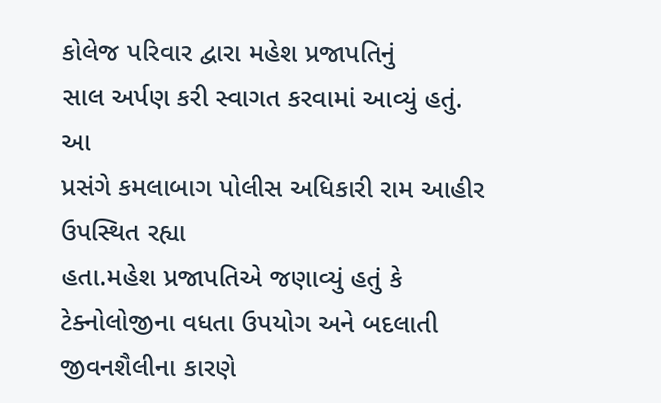કોલેજ પરિવાર દ્વારા મહેશ પ્રજાપતિનું
સાલ અર્પણ કરી સ્વાગત કરવામાં આવ્યું હતું. આ
પ્રસંગે કમલાબાગ પોલીસ અધિકારી રામ આહીર ઉપસ્થિત રહ્યા
હતા.મહેશ પ્રજાપતિએ જણાવ્યું હતું કે
ટેક્નોલોજીના વધતા ઉપયોગ અને બદલાતી જીવનશૈલીના કારણે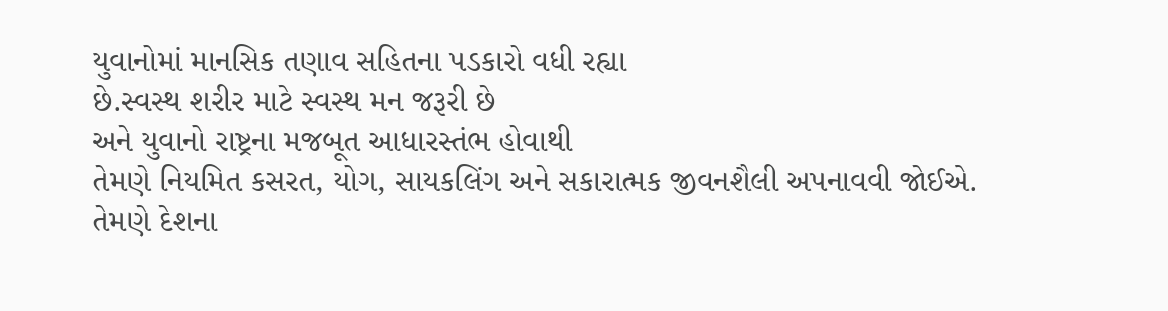યુવાનોમાં માનસિક તણાવ સહિતના પડકારો વધી રહ્યા
છે.સ્વસ્થ શરીર માટે સ્વસ્થ મન જરૂરી છે
અને યુવાનો રાષ્ટ્રના મજબૂત આધારસ્તંભ હોવાથી
તેમણે નિયમિત કસરત, યોગ, સાયકલિંગ અને સકારાત્મક જીવનશૈલી અપનાવવી જોઈએ.
તેમણે દેશના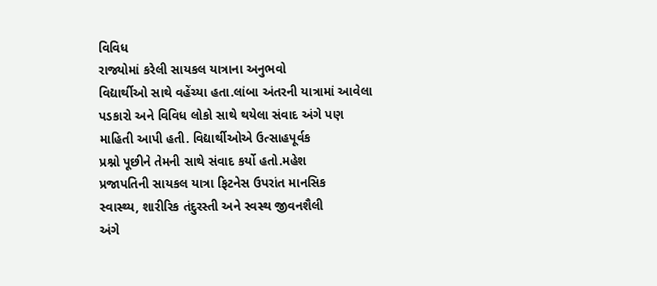વિવિધ
રાજ્યોમાં કરેલી સાયકલ યાત્રાના અનુભવો
વિદ્યાર્થીઓ સાથે વહેંચ્યા હતા.લાંબા અંતરની યાત્રામાં આવેલા પડકારો અને વિવિધ લોકો સાથે થયેલા સંવાદ અંગે પણ
માહિતી આપી હતી. વિદ્યાર્થીઓએ ઉત્સાહપૂર્વક
પ્રશ્નો પૂછીને તેમની સાથે સંવાદ કર્યો હતો.મહેશ
પ્રજાપતિની સાયકલ યાત્રા ફિટનેસ ઉપરાંત માનસિક
સ્વાસ્થ્ય, શારીરિક તંદુરસ્તી અને સ્વસ્થ જીવનશૈલી
અંગે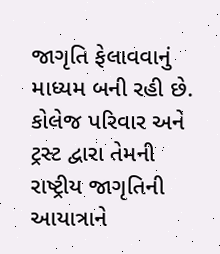જાગૃતિ ફેલાવવાનું માધ્યમ બની રહી છે.
કોલેજ પરિવાર અને ટ્રસ્ટ દ્વારા તેમની
રાષ્ટ્રીય જાગૃતિની આયાત્રાને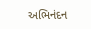અભિનંદન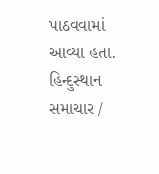પાઠવવામાં આવ્યા હતા.
હિન્દુસ્થાન સમાચાર /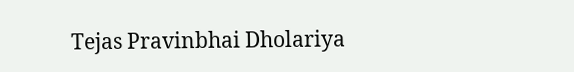Tejas Pravinbhai Dholariya